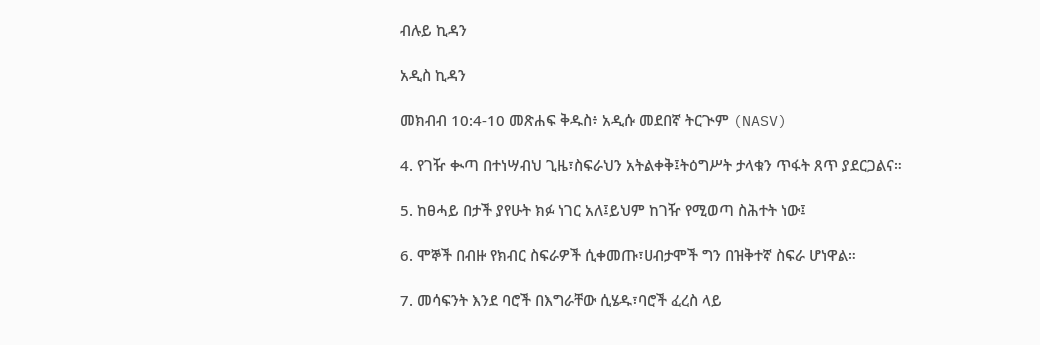ብሉይ ኪዳን

አዲስ ኪዳን

መክብብ 10:4-10 መጽሐፍ ቅዱስ፥ አዲሱ መደበኛ ትርጒም (NASV)

4. የገዥ ቊጣ በተነሣብህ ጊዜ፣ስፍራህን አትልቀቅ፤ትዕግሥት ታላቁን ጥፋት ጸጥ ያደርጋልና።

5. ከፀሓይ በታች ያየሁት ክፉ ነገር አለ፤ይህም ከገዥ የሚወጣ ስሕተት ነው፤

6. ሞኞች በብዙ የክብር ስፍራዎች ሲቀመጡ፣ሀብታሞች ግን በዝቅተኛ ስፍራ ሆነዋል።

7. መሳፍንት እንደ ባሮች በእግራቸው ሲሄዱ፣ባሮች ፈረስ ላይ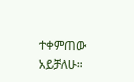ተቀምጠው አይቻለሁ።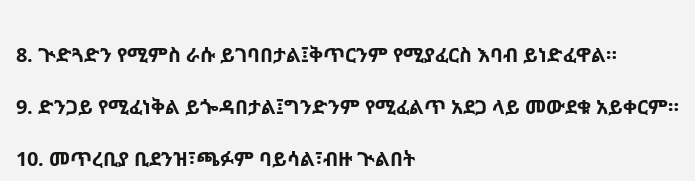8. ጒድጓድን የሚምስ ራሱ ይገባበታል፤ቅጥርንም የሚያፈርስ እባብ ይነድፈዋል።

9. ድንጋይ የሚፈነቅል ይጐዳበታል፤ግንድንም የሚፈልጥ አደጋ ላይ መውደቁ አይቀርም።

10. መጥረቢያ ቢደንዝ፣ጫፉም ባይሳል፣ብዙ ጒልበት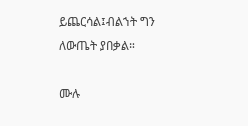ይጨርሳል፤ብልኀት ግን ለውጤት ያበቃል።

ሙሉ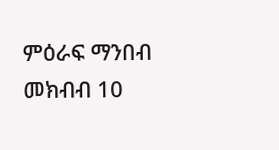ምዕራፍ ማንበብ መክብብ 10